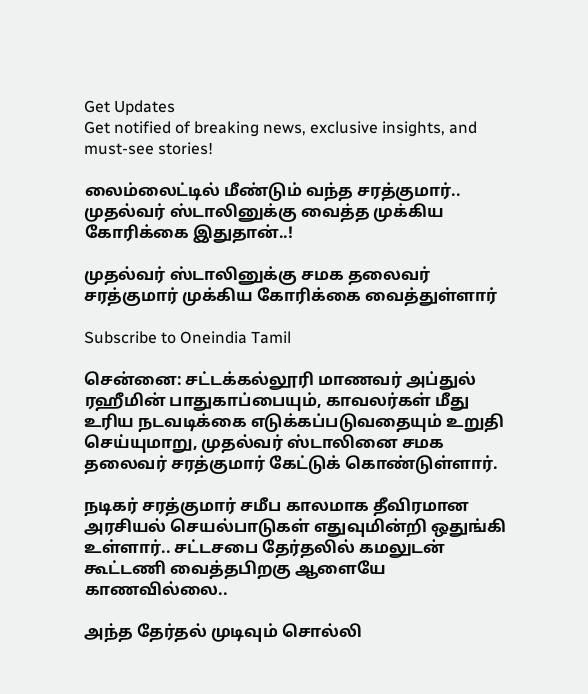Get Updates
Get notified of breaking news, exclusive insights, and must-see stories!

லைம்லைட்டில் மீண்டும் வந்த சரத்குமார்.. முதல்வர் ஸ்டாலினுக்கு வைத்த முக்கிய கோரிக்கை இதுதான்..!

முதல்வர் ஸ்டாலினுக்கு சமக தலைவர் சரத்குமார் முக்கிய கோரிக்கை வைத்துள்ளார்

Subscribe to Oneindia Tamil

சென்னை: சட்டக்கல்லூரி மாணவர் அப்துல் ரஹீமின் பாதுகாப்பையும், காவலர்கள் மீது உரிய நடவடிக்கை எடுக்கப்படுவதையும் உறுதி செய்யுமாறு, முதல்வர் ஸ்டாலினை சமக தலைவர் சரத்குமார் கேட்டுக் கொண்டுள்ளார்.

நடிகர் சரத்குமார் சமீப காலமாக தீவிரமான அரசியல் செயல்பாடுகள் எதுவுமின்றி ஒதுங்கி உள்ளார்.. சட்டசபை தேர்தலில் கமலுடன் கூட்டணி வைத்தபிறகு ஆளையே காணவில்லை..

அந்த தேர்தல் முடிவும் சொல்லி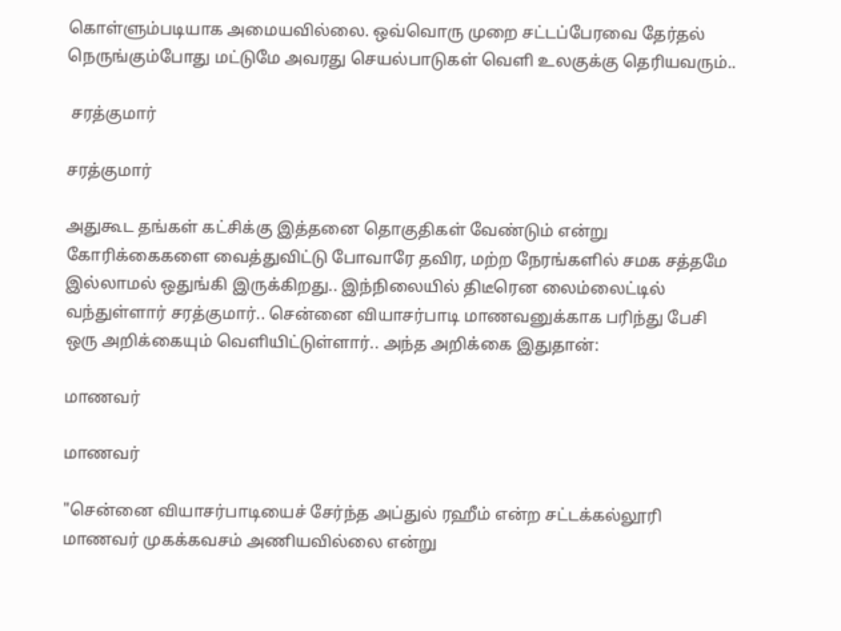கொள்ளும்படியாக அமையவில்லை. ஒவ்வொரு முறை சட்டப்பேரவை தேர்தல் நெருங்கும்போது மட்டுமே அவரது செயல்பாடுகள் வெளி உலகுக்கு தெரியவரும்..

 சரத்குமார்

சரத்குமார்

அதுகூட தங்கள் கட்சிக்கு இத்தனை தொகுதிகள் வேண்டும் என்று கோரிக்கைகளை வைத்துவிட்டு போவாரே தவிர, மற்ற நேரங்களில் சமக சத்தமே இல்லாமல் ஒதுங்கி இருக்கிறது.. இந்நிலையில் திடீரென லைம்லைட்டில் வந்துள்ளார் சரத்குமார்.. சென்னை வியாசர்பாடி மாணவனுக்காக பரிந்து பேசி ஒரு அறிக்கையும் வெளியிட்டுள்ளார்.. அந்த அறிக்கை இதுதான்:

மாணவர்

மாணவர்

"சென்னை வியாசர்பாடியைச் சேர்ந்த அப்துல் ரஹீம் என்ற சட்டக்கல்லூரி மாணவர் முகக்கவசம் அணியவில்லை என்று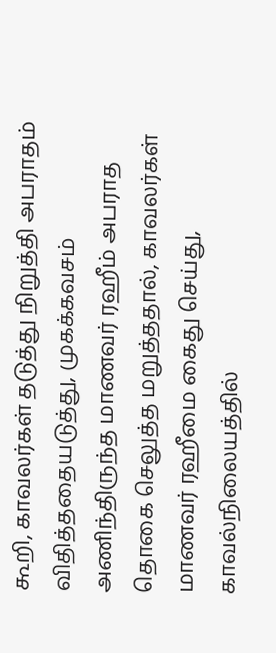கூறி, காவலர்கள் தடுத்து நிறுத்தி அபராதம் விதித்ததையடுத்து, முகக்கவசம் அணிந்திருந்த மாணவர் ரஹீம் அபராத தொகை செலுத்த மறுத்ததால், காவலர்கள் மாணவர் ரஹீமை கைது செய்து, காவல்நிலையத்தில்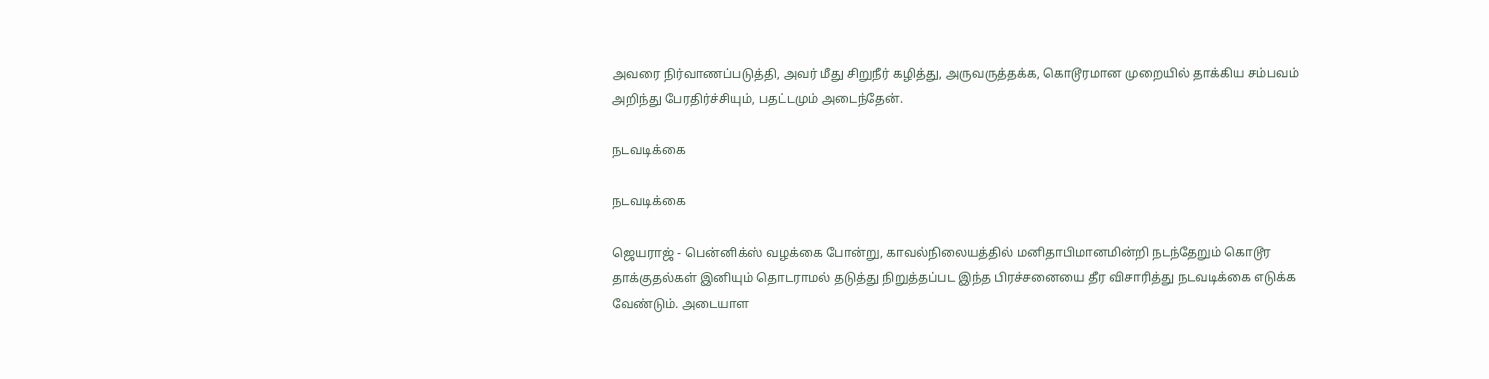அவரை நிர்வாணப்படுத்தி, அவர் மீது சிறுநீர் கழித்து, அருவருத்தக்க, கொடூரமான முறையில் தாக்கிய சம்பவம் அறிந்து பேரதிர்ச்சியும், பதட்டமும் அடைந்தேன்.

நடவடிக்கை

நடவடிக்கை

ஜெயராஜ் - பென்னிக்ஸ் வழக்கை போன்று, காவல்நிலையத்தில் மனிதாபிமானமின்றி நடந்தேறும் கொடூர தாக்குதல்கள் இனியும் தொடராமல் தடுத்து நிறுத்தப்பட இந்த பிரச்சனையை தீர விசாரித்து நடவடிக்கை எடுக்க வேண்டும். அடையாள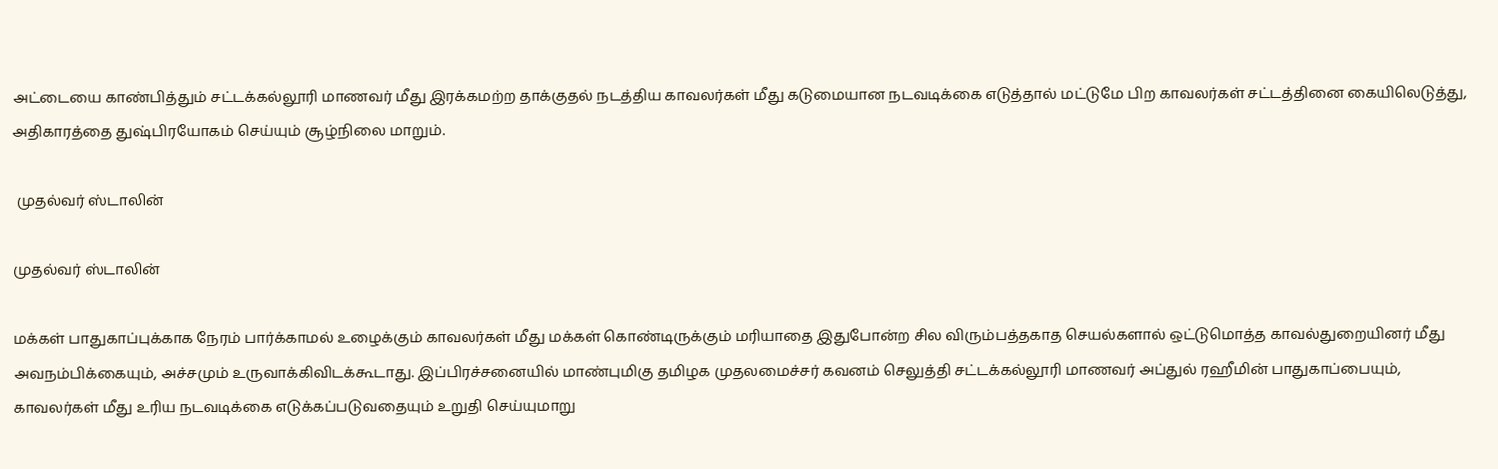அட்டையை காண்பித்தும் சட்டக்கல்லூரி மாணவர் மீது இரக்கமற்ற தாக்குதல் நடத்திய காவலர்கள் மீது கடுமையான நடவடிக்கை எடுத்தால் மட்டுமே பிற காவலர்கள் சட்டத்தினை கையிலெடுத்து, அதிகாரத்தை துஷ்பிரயோகம் செய்யும் சூழ்நிலை மாறும்.

 முதல்வர் ஸ்டாலின்

முதல்வர் ஸ்டாலின்

மக்கள் பாதுகாப்புக்காக நேரம் பார்க்காமல் உழைக்கும் காவலர்கள் மீது மக்கள் கொண்டிருக்கும் மரியாதை இதுபோன்ற சில விரும்பத்தகாத செயல்களால் ஒட்டுமொத்த காவல்துறையினர் மீது அவநம்பிக்கையும், அச்சமும் உருவாக்கிவிடக்கூடாது. இப்பிரச்சனையில் மாண்புமிகு தமிழக முதலமைச்சர் கவனம் செலுத்தி சட்டக்கல்லூரி மாணவர் அப்துல் ரஹீமின் பாதுகாப்பையும், காவலர்கள் மீது உரிய நடவடிக்கை எடுக்கப்படுவதையும் உறுதி செய்யுமாறு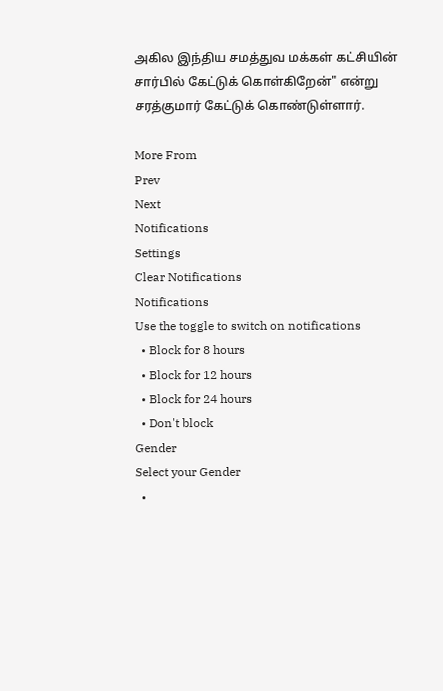அகில இந்திய சமத்துவ மக்கள் கட்சியின் சார்பில் கேட்டுக் கொள்கிறேன்" என்று சரத்குமார் கேட்டுக் கொண்டுள்ளார்.

More From
Prev
Next
Notifications
Settings
Clear Notifications
Notifications
Use the toggle to switch on notifications
  • Block for 8 hours
  • Block for 12 hours
  • Block for 24 hours
  • Don't block
Gender
Select your Gender
  •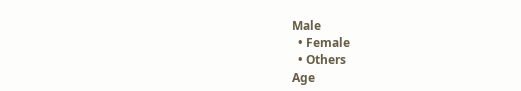Male
  • Female
  • Others
Age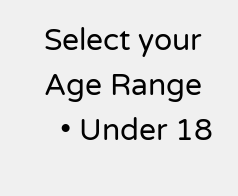Select your Age Range
  • Under 18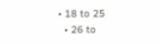• 18 to 25
  • 26 to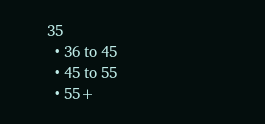35
  • 36 to 45
  • 45 to 55
  • 55+